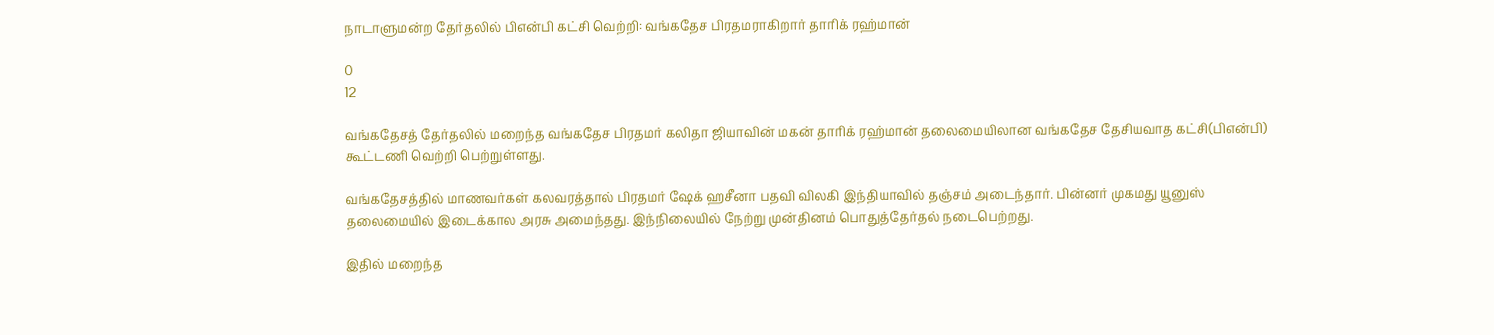நாடாளுமன்ற தேர்தலில் பிஎன்பி கட்சி வெற்றி: வங்கதேச பிரதமராகிறார் தாரிக் ரஹ்மான்

0
12

வங்கதேசத் தேர்தலில் மறைந்த வங்கதேச பிரதமர் கலிதா ஜியாவின் மகன் தாரிக் ரஹ்மான் தலைமையிலான வங்கதேச தேசியவாத கட்சி(பிஎன்பி) கூட்டணி வெற்றி பெற்றுள்ளது.

வங்கதேசத்தில் மாணவர்கள் கலவரத்தால் பிரதமர் ஷேக் ஹசீனா பதவி விலகி இந்தியாவில் தஞ்சம் அடைந்தார். பின்னர் முகமது யூனுஸ் தலைமையில் இடைக்கால அரசு அமைந்தது. இந்நிலையில் நேற்று முன்தினம் பொதுத்தேர்தல் நடைபெற்றது.

இதில் மறைந்த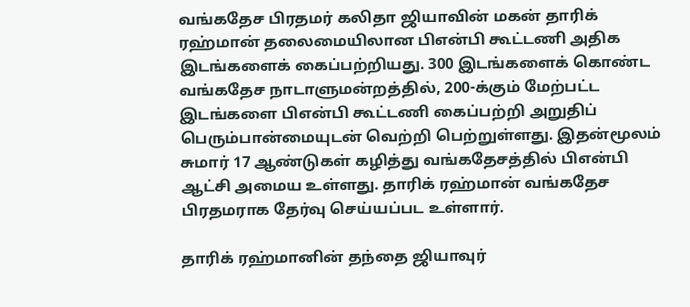வங்கதேச பிரதமர் கலிதா ஜியாவின் மகன் தாரிக் ரஹ்மான் தலைமையிலான பிஎன்பி கூட்டணி அதிக இடங்களைக் கைப்பற்றியது. 300 இடங்களைக் கொண்ட வங்கதேச நாடாளுமன்றத்தில், 200-க்கும் மேற்பட்ட இடங்களை பிஎன்பி கூட்டணி கைப்பற்றி அறுதிப் பெரும்பான்மையுடன் வெற்றி பெற்றுள்ளது. இதன்மூலம் சுமார் 17 ஆண்டுகள் கழித்து வங்கதேசத்தில் பிஎன்பி ஆட்சி அமைய உள்ளது. தாரிக் ரஹ்மான் வங்கதேச பிரதமராக தேர்வு செய்யப்பட உள்ளார்.

தாரிக் ரஹ்மானின் தந்தை ஜியாவுர்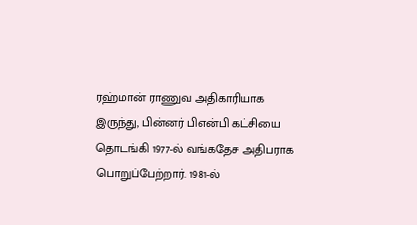ரஹ்மான் ராணுவ அதிகாரியாக இருந்து, பின்னர் பிஎன்பி கட்சியை தொடங்கி 1977-ல் வங்கதேச அதிபராக பொறுப்பேற்றார். 1981-ல்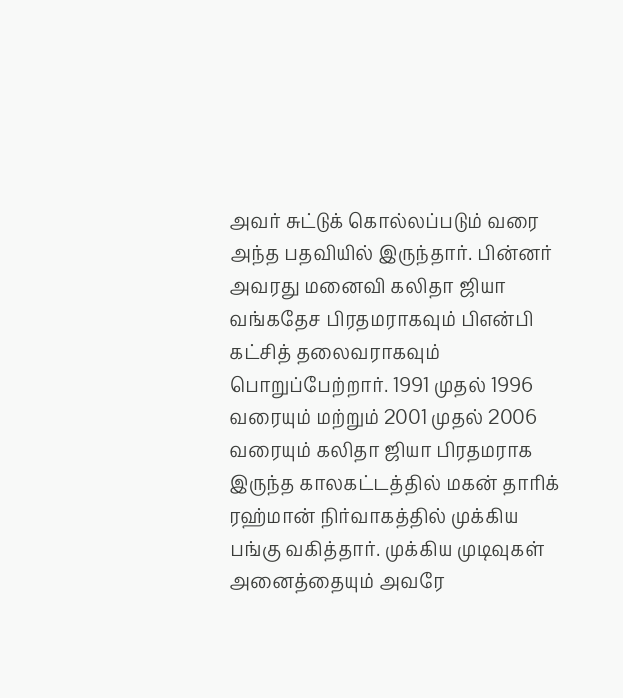அவர் சுட்டுக் கொல்லப்படும் வரை அந்த பதவியில் இருந்தார். பின்னர் அவரது மனைவி கலிதா ஜியா வங்கதேச பிரதமராகவும் பிஎன்பி கட்சித் தலைவராகவும் பொறுப்பேற்றார். 1991 முதல் 1996 வரையும் மற்றும் 2001 முதல் 2006 வரையும் கலிதா ஜியா பிரதமராக இருந்த காலகட்டத்தில் மகன் தாரிக் ரஹ்மான் நிர்வாகத்தில் முக்கிய பங்கு வகித்தார். முக்கிய முடிவுகள் அனைத்தையும் அவரே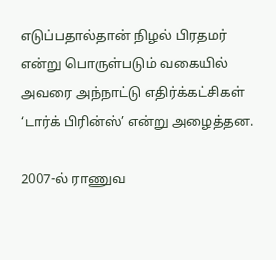எடுப்பதால்தான் நிழல் பிரதமர் என்று பொருள்படும் வகையில் அவரை அந்நாட்டு எதிர்க்கட்சிகள் ‘டார்க் பிரின்ஸ்’ என்று அழைத்தன.

2007-ல் ராணுவ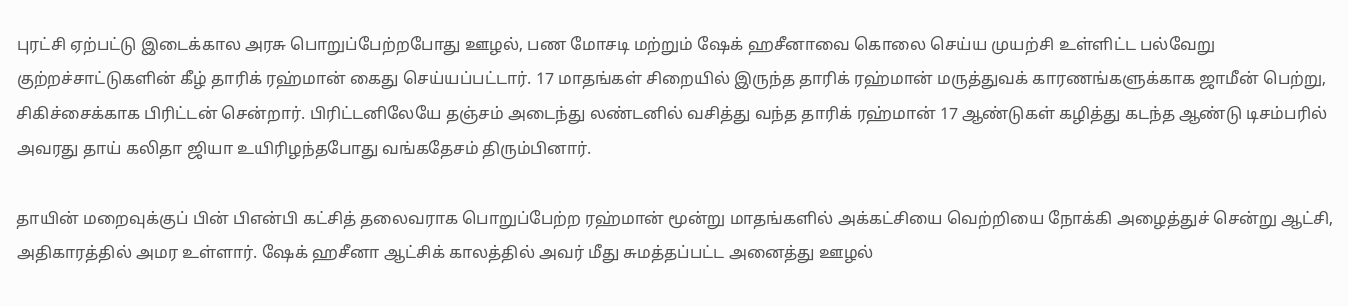புரட்சி ஏற்பட்டு இடைக்கால அரசு பொறுப்பேற்றபோது ஊழல், பண மோசடி மற்றும் ஷேக் ஹசீனாவை கொலை செய்ய முயற்சி உள்ளிட்ட பல்வேறு குற்றச்சாட்டுகளின் கீழ் தாரிக் ரஹ்மான் கைது செய்யப்பட்டார். 17 மாதங்கள் சிறையில் இருந்த தாரிக் ரஹ்மான் மருத்துவக் காரணங்களுக்காக ஜாமீன் பெற்று, சிகிச்சைக்காக பிரிட்டன் சென்றார். பிரிட்டனிலேயே தஞ்சம் அடைந்து லண்டனில் வசித்து வந்த தாரிக் ரஹ்மான் 17 ஆண்டுகள் கழித்து கடந்த ஆண்டு டிசம்பரில் அவரது தாய் கலிதா ஜியா உயிரிழந்தபோது வங்கதேசம் திரும்பினார்.

தாயின் மறைவுக்குப் பின் பிஎன்பி கட்சித் தலைவராக பொறுப்பேற்ற ரஹ்மான் மூன்று மாதங்களில் அக்கட்சியை வெற்றியை நோக்கி அழைத்துச் சென்று ஆட்சி, அதிகாரத்தில் அமர உள்ளார். ஷேக் ஹசீனா ஆட்சிக் காலத்தில் அவர் மீது சுமத்தப்பட்ட அனைத்து ஊழல்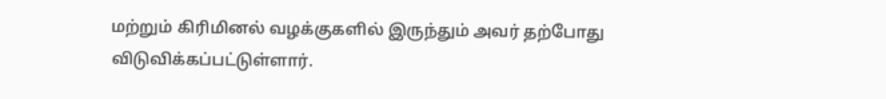மற்றும் கிரிமினல் வழக்குகளில் இருந்தும் அவர் தற்போது விடுவிக்கப்பட்டுள்ளார்.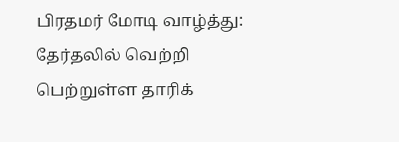பிரதமர் மோடி வாழ்த்து: தேர்தலில் வெற்றி பெற்றுள்ள தாரிக்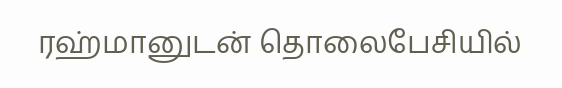ரஹ்மானுடன் தொலைபேசியில்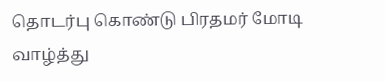தொடர்பு கொண்டு பிரதமர் மோடி வாழ்த்து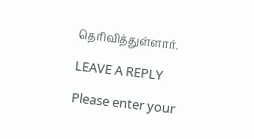தெரிவித்துள்ளார்.

LEAVE A REPLY

Please enter your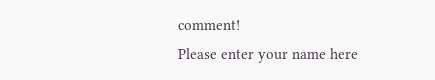comment!
Please enter your name here